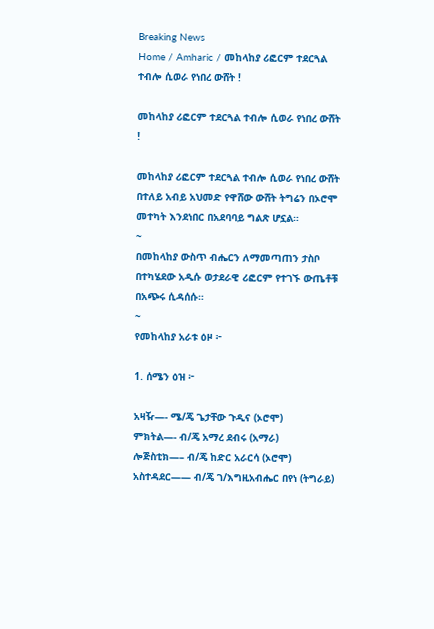Breaking News
Home / Amharic / መከላከያ ሪፎርም ተደርጓል ተብሎ ሲወራ የነበረ ውሸት !

መከላከያ ሪፎርም ተደርጓል ተብሎ ሲወራ የነበረ ውሸት !

መከላከያ ሪፎርም ተደርጓል ተብሎ ሲወራ የነበረ ውሸት በተለይ አብይ አህመድ የዋሸው ውሸት ትግሬን በኦሮሞ መተካት እንደነበር በአደባባይ ግልጽ ሆኗል።
~
በመከላከያ ውስጥ ብሔርን ለማመጣጠን ታስቦ በተካሄደው አዲሱ ወታደራዊ ሪፎርም የተገኙ ውጤቶቹ በአጭሩ ሲዳሰሱ።
~
የመከላከያ አራቱ ዕዞ ፦

1. ሰሜን ዕዝ ፦

አዛዥ—- ሜ/ጄ ጌታቸው ጉዲና (ኦሮሞ)
ምክትል—- ብ/ጄ አማረ ደብሩ (አማራ)
ሎጅስቲክ—– ብ/ጄ ከድር አራርሳ (ኦሮሞ)
አስተዳደር—— ብ/ጄ ገ/እግዚአብሔር በየነ (ትግራይ)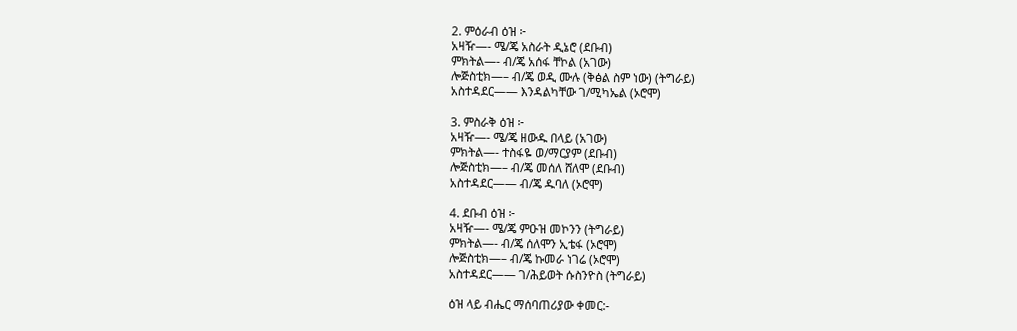2. ምዕራብ ዕዝ ፦
አዛዥ—- ሜ/ጄ አስራት ዲኔሮ (ደቡብ)
ምክትል—- ብ/ጄ አሰፋ ቸኮል (አገው)
ሎጅስቲክ—– ብ/ጄ ወዲ ሙሉ (ቅፅል ስም ነው) (ትግራይ)
አስተዳደር—— እንዳልካቸው ገ/ሚካኤል (ኦሮሞ)

3. ምስራቅ ዕዝ ፦
አዛዥ—- ሜ/ጄ ዘውዱ በላይ (አገው)
ምክትል—- ተስፋዬ ወ/ማርያም (ደቡብ)
ሎጅስቲክ—– ብ/ጄ መሰለ ሸለሞ (ደቡብ)
አስተዳደር—— ብ/ጄ ዱባለ (ኦሮሞ)

4. ደቡብ ዕዝ ፦
አዛዥ—- ሜ/ጄ ምዑዝ መኮንን (ትግራይ)
ምክትል—- ብ/ጄ ሰለሞን ኢቴፋ (ኦሮሞ)
ሎጅስቲክ—– ብ/ጄ ኩመራ ነገሬ (ኦሮሞ)
አስተዳደር—— ገ/ሕይወት ሱስንዮስ (ትግራይ)

ዕዝ ላይ ብሔር ማሰባጠሪያው ቀመር:-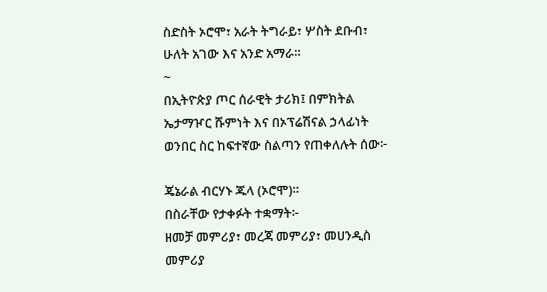ስድስት ኦሮሞ፣ አራት ትግራይ፣ ሦስት ደቡብ፣ ሁለት አገው እና አንድ አማራ።
~
በኢትዮጵያ ጦር ሰራዊት ታሪክ፤ በምክትል ኤታማዦር ሹምነት እና በኦፕሬሽናል ኃላፊነት ወንበር ስር ከፍተኛው ስልጣን የጠቀለሉት ሰው፦

ጄኔራል ብርሃኑ ጁላ (ኦሮሞ)።
በስራቸው የታቀፉት ተቋማት፦
ዘመቻ መምሪያ፣ መረጃ መምሪያ፣ መሀንዲስ መምሪያ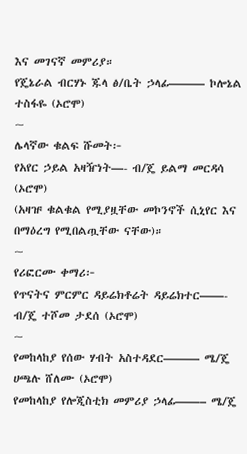እና መገናኛ መምሪያ።
የጄኔራል ብርሃኑ ጁላ ፅ/ቤት ኃላፊ——— ኮሎኔል ተስፋዬ (ኦሮሞ)
~
ሌላኛው ቁልፍ ሹመት፦
የአየር ኃይል አዛዥነት—- ብ/ጄ ይልማ መርዳሳ (ኦሮሞ)
(አዛዡ ቁልቁል የሚያዟቸው መኮንኖች ሲኒየር እና በማዕረግ የሚበልጧቸው ናቸው)።
~
የሪፎርሙ ቀማሪ፦
የጥናትና ምርምር ዳይሬክቶሬት ዳይሬክተር——- ብ/ጄ ተሾመ ታደሰ (ኦሮሞ)
~
የመከላከያ የሰው ሃብት አስተዳደር——— ሜ/ጄ ሀጫሉ ሸለሙ (ኦሮሞ)
የመከላከያ የሎጂስቲክ መምሪያ ኃላፊ——– ሜ/ጄ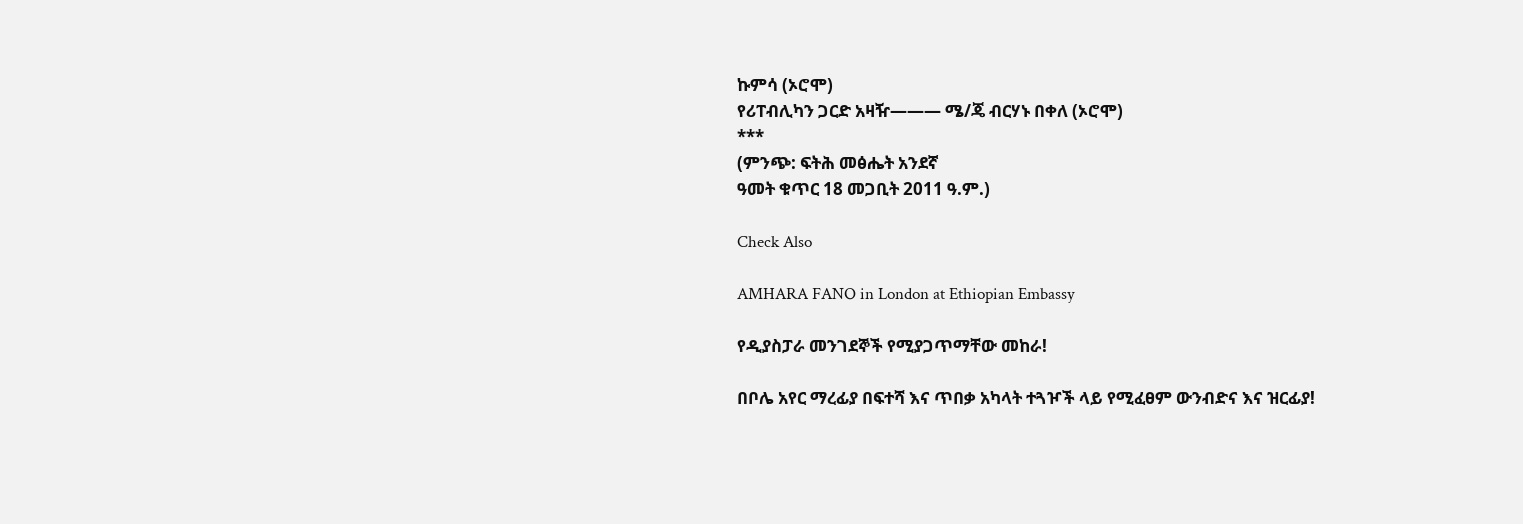ኩምሳ (ኦሮሞ)
የሪፐብሊካን ጋርድ አዛዥ——— ሜ/ጄ ብርሃኑ በቀለ (ኦሮሞ)
***
(ምንጭ: ፍትሕ መፅሔት አንደኛ
ዓመት ቁጥር 18 መጋቢት 2011 ዓ.ም.)

Check Also

AMHARA FANO in London at Ethiopian Embassy

የዲያስፓራ መንገደኞች የሚያጋጥማቸው መከራ!

በቦሌ አየር ማረፊያ በፍተሻ እና ጥበቃ አካላት ተጓዦች ላይ የሚፈፀም ውንብድና እና ዝርፊያ!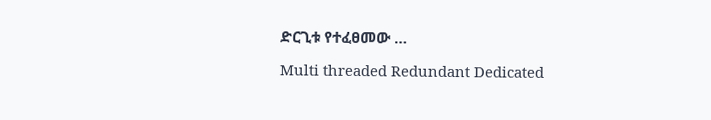ድርጊቱ የተፈፀመው …

Multi threaded Redundant Dedicated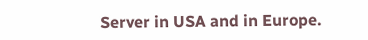Server in USA and in Europe.